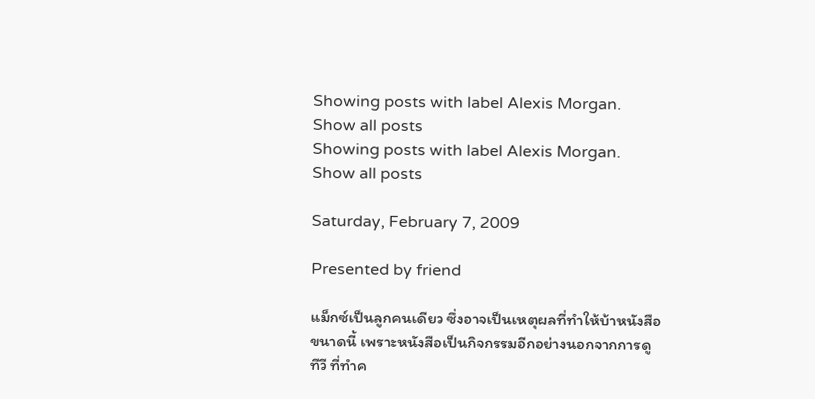Showing posts with label Alexis Morgan. Show all posts
Showing posts with label Alexis Morgan. Show all posts

Saturday, February 7, 2009

Presented by friend

แม็กซ์เป็นลูกคนเดียว ซึ่งอาจเป็นเหตุผลที่ทำให้บ้าหนังสือขนาดนี้ เพราะหนังสือเป็นกิจกรรมอีกอย่างนอกจากการดูทีวี ที่ทำค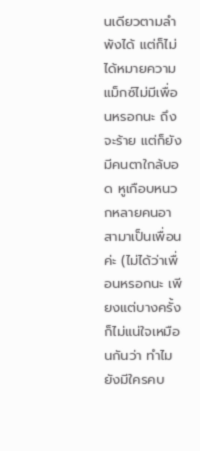นเดียวตามลำพังได้ แต่ก็ไม่ได้หมายความแม็กซ์ไม่มีเพื่อนหรอกนะ ถึงจะร้าย แต่ก็ยังมีคนตาใกล้บอด หูเกือบหนวกหลายคนอาสามาเป็นเพื่อนค่ะ (ไม่ได้ว่าเพื่อนหรอกนะ เพียงแต่บางครั้งก็ไม่แน่ใจเหมือนกันว่า ทำไมยังมีใครคบ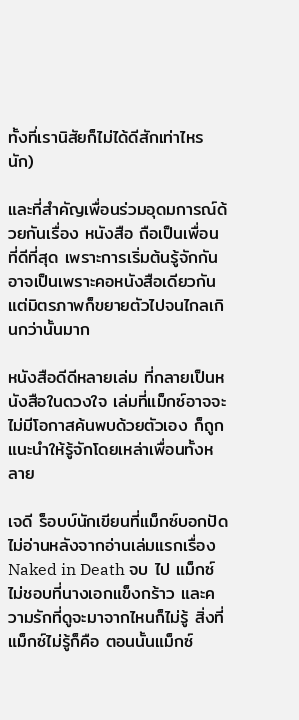ทั้งที่เรานิสัยก็ไม่ได้ดีสักเท่าไหรนัก)

และที่สำคัญเพื่อนร่วมอุดมการณ์ด้วยกันเรื่อง หนังสือ ถือเป็นเพื่อนที่ดีที่สุด เพราะการเริ่มต้นรู้จักกันอาจเป็นเพราะคอหนังสือเดียวกัน แต่มิตรภาพก็ขยายตัวไปจนไกลเกินกว่านั้นมาก

หนังสือดีดีหลายเล่ม ที่กลายเป็นหนังสือในดวงใจ เล่มที่แม็กซ์อาจจะไม่มีโอกาสค้นพบด้วยตัวเอง ก็ถูกแนะนำให้รู้จักโดยเหล่าเพื่อนทั้งหลาย

เจดี ร็อบบ์นักเขียนที่แม็กซ์บอกปัดไม่อ่านหลังจากอ่านเล่มแรกเรื่อง Naked in Death จบ ไป แม็กซ์ไม่ชอบที่นางเอกแข็งกร้าว และความรักที่ดูจะมาจากไหนก็ไม่รู้ สิ่งที่แม็กซ์ไม่รู้ก็คือ ตอนนั้นแม็กซ์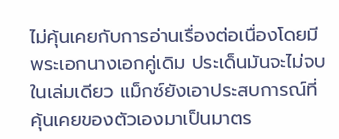ไม่คุ้นเคยกับการอ่านเรื่องต่อเนื่องโดยมีพระเอกนางเอกคู่เดิม ประเด็นมันจะไม่จบในเล่มเดียว แม็กซ์ยังเอาประสบการณ์ที่คุ้นเคยของตัวเองมาเป็นมาตร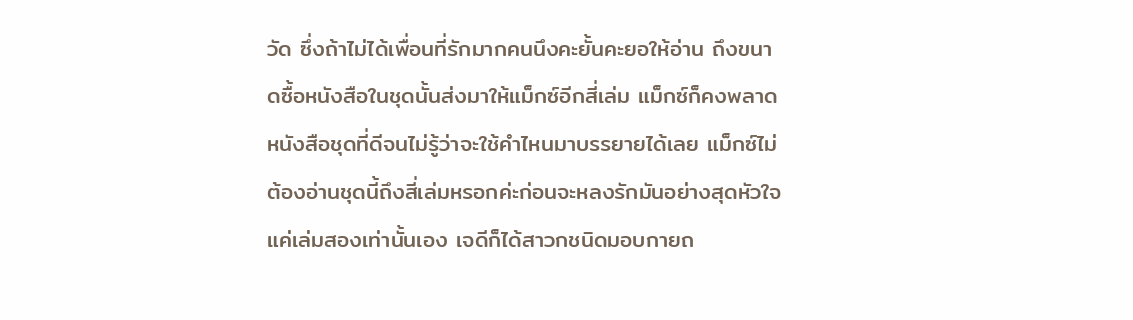วัด ซึ่งถ้าไม่ได้เพื่อนที่รักมากคนนึงคะยั้นคะยอให้อ่าน ถึงขนาดซื้อหนังสือในชุดนั้นส่งมาให้แม็กซ์อีกสี่เล่ม แม็กซ์ก็คงพลาดหนังสือชุดที่ดีจนไม่รู้ว่าจะใช้คำไหนมาบรรยายได้เลย แม็กซ์ไม่ต้องอ่านชุดนี้ถึงสี่เล่มหรอกค่ะก่อนจะหลงรักมันอย่างสุดหัวใจ แค่เล่มสองเท่านั้นเอง เจดีก็ได้สาวกชนิดมอบกายถ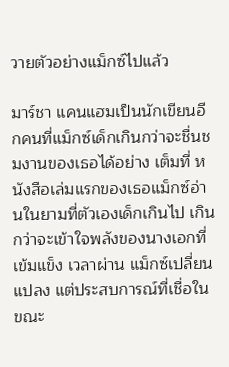วายตัวอย่างแม็กซ์ไปแล้ว

มาร์ชา แคนแฮมเป็นนักเขียนอีกคนที่แม็กซ์เด็กเกินกว่าจะชื่นชมงานของเธอได้อย่าง เต็มที่ หนังสือเล่มแรกของเธอแม็กซ์อ่านในยามที่ตัวเองเด็กเกินไป เกินกว่าจะเข้าใจพลังของนางเอกที่เข้มแข็ง เวลาผ่าน แม็กซ์เปลี่ยนแปลง แต่ประสบการณ์ที่เชื่อในขณะ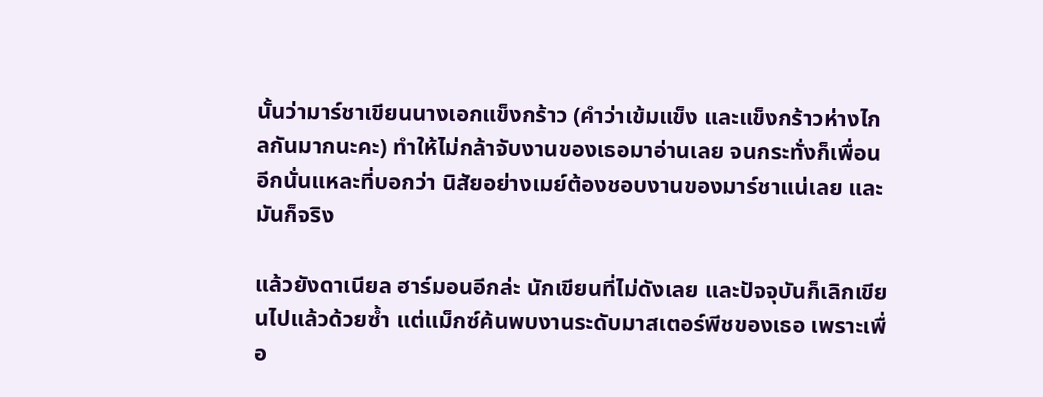นั้นว่ามาร์ชาเขียนนางเอกแข็งกร้าว (คำว่าเข้มแข็ง และแข็งกร้าวห่างไกลกันมากนะคะ) ทำให้ไม่กล้าจับงานของเธอมาอ่านเลย จนกระทั่งก็เพื่อนอีกนั่นแหละที่บอกว่า นิสัยอย่างเมย์ต้องชอบงานของมาร์ชาแน่เลย และมันก็จริง

แล้วยังดาเนียล ฮาร์มอนอีกล่ะ นักเขียนที่ไม่ดังเลย และปัจจุบันก็เลิกเขียนไปแล้วด้วยซ้ำ แต่แม็กซ์ค้นพบงานระดับมาสเตอร์พีชของเธอ เพราะเพื่อ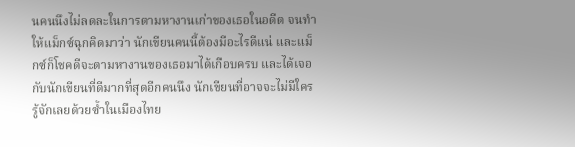นคนนึงไม่ลดละในการตามหางานเก่าของเธอในอดีต จนทำให้แม็กซ์ฉุกคิดมาว่า นักเขียนคนนี้ต้องมีอะไรดีแน่ และแม็กซ์ก็โชคดีจะตามหางานของเธอมาได้เกือบครบ และได้เจอกับนักเขียนที่ดีมากที่สุดอีกคนนึง นักเขียนที่อาจจะไม่มีใครรู้จักเลยด้วยซ้ำในเมืองไทย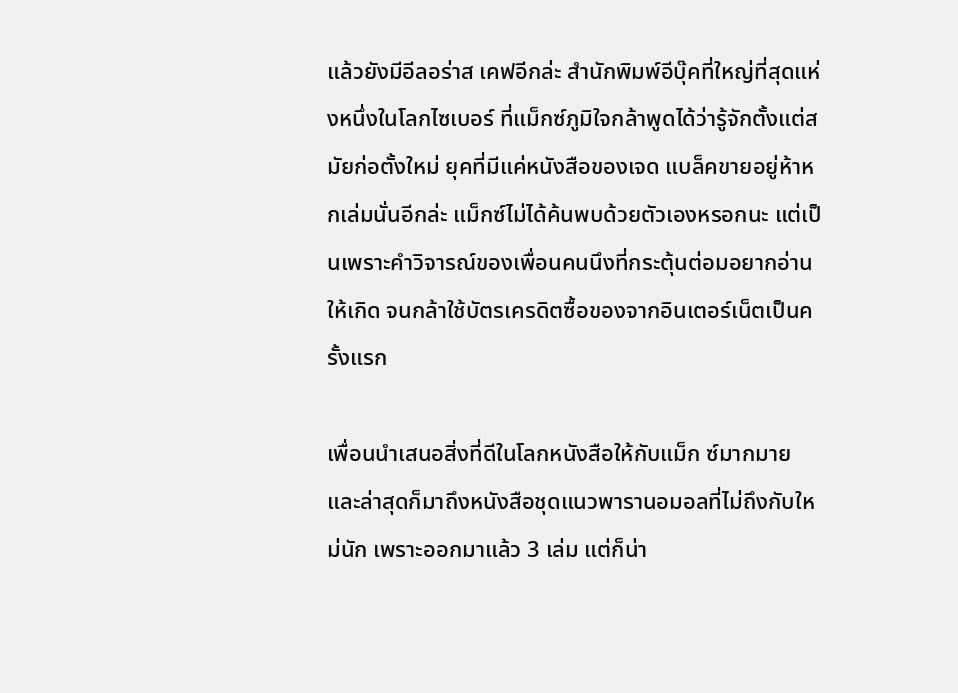แล้วยังมีอีลอร่าส เคฟอีกล่ะ สำนักพิมพ์อีบุ๊คที่ใหญ่ที่สุดแห่งหนึ่งในโลกไซเบอร์ ที่แม็กซ์ภูมิใจกล้าพูดได้ว่ารู้จักตั้งแต่สมัยก่อตั้งใหม่ ยุคที่มีแค่หนังสือของเจด แบล็คขายอยู่ห้าหกเล่มนั่นอีกล่ะ แม็กซ์ไม่ได้ค้นพบด้วยตัวเองหรอกนะ แต่เป็นเพราะคำวิจารณ์ของเพื่อนคนนึงที่กระตุ้นต่อมอยากอ่านให้เกิด จนกล้าใช้บัตรเครดิตซื้อของจากอินเตอร์เน็ตเป็นครั้งแรก

เพื่อนนำเสนอสิ่งที่ดีในโลกหนังสือให้กับแม็ก ซ์มากมาย และล่าสุดก็มาถึงหนังสือชุดแนวพารานอมอลที่ไม่ถึงกับใหม่นัก เพราะออกมาแล้ว 3 เล่ม แต่ก็น่า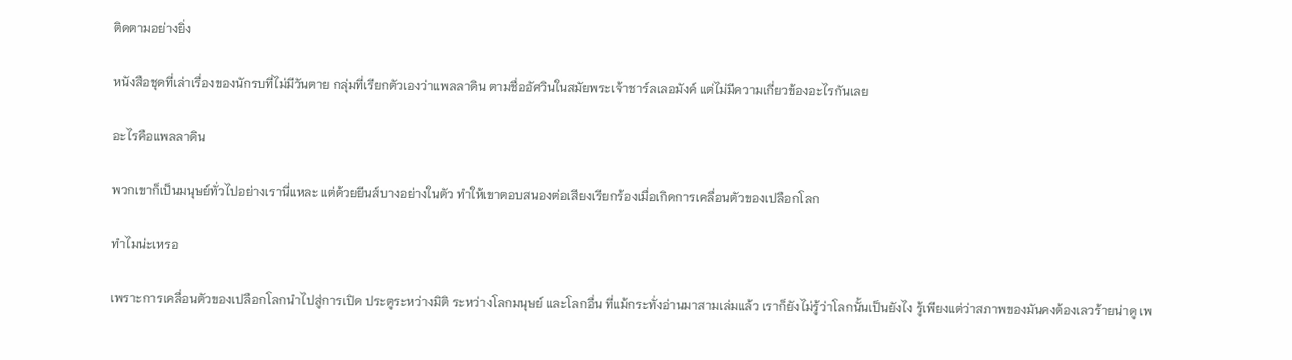ติดตามอย่างยิ่ง

หนังสือชุดที่เล่าเรื่องของนักรบที่ไม่มีวันตาย กลุ่มที่เรียกตัวเองว่าแพลลาดิน ตามชื่ออัศวินในสมัยพระเจ้าชาร์ลเลอมังค์ แต่ไม่มีความเกี่ยวข้องอะไรกันเลย

อะไรคือแพลลาดิน

พวกเขาก็เป็นมนุษย์ทั่วไปอย่างเรานี่แหละ แต่ด้วยยีนส์บางอย่างในตัว ทำให้เขาตอบสนองต่อเสียงเรียกร้องเมื่อเกิดการเคลื่อนตัวของเปลือกโลก

ทำไมน่ะเหรอ

เพราะการเคลื่อนตัวของเปลือกโลกนำไปสู่การเปิด ประตูระหว่างมิติ ระหว่างโลกมนุษย์ และโลกอื่น ที่แม้กระทั่งอ่านมาสามเล่มแล้ว เราก็ยังไม่รู้ว่าโลกนั้นเป็นยังไง รู้เพียงแต่ว่าสภาพของมันคงต้องเลวร้ายน่าดู เพ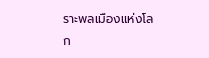ราะพลเมืองแห่งโลก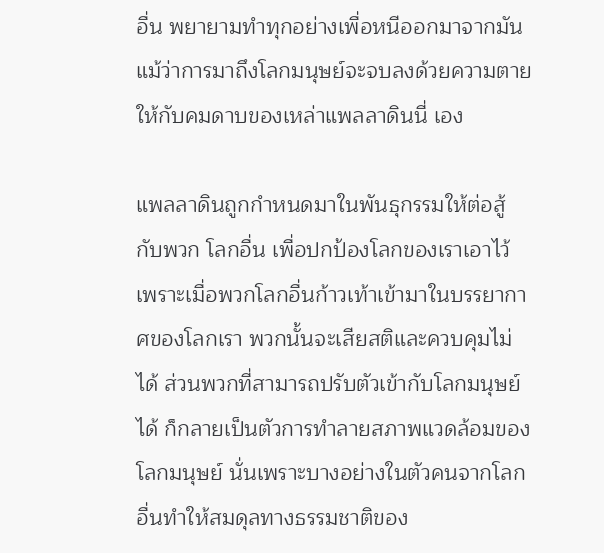อื่น พยายามทำทุกอย่างเพื่อหนีออกมาจากมัน แม้ว่าการมาถึงโลกมนุษย์จะจบลงด้วยความตายให้กับคมดาบของเหล่าแพลลาดินนี่ เอง

แพลลาดินถูกกำหนดมาในพันธุกรรมให้ต่อสู้กับพวก โลกอื่น เพื่อปกป้องโลกของเราเอาไว้ เพราะเมื่อพวกโลกอื่นก้าวเท้าเข้ามาในบรรยากาศของโลกเรา พวกนั้นจะเสียสติและควบคุมไม่ได้ ส่วนพวกที่สามารถปรับตัวเข้ากับโลกมนุษย์ได้ ก็กลายเป็นตัวการทำลายสภาพแวดล้อมของโลกมนุษย์ นั่นเพราะบางอย่างในตัวคนจากโลกอื่นทำให้สมดุลทางธรรมชาติของ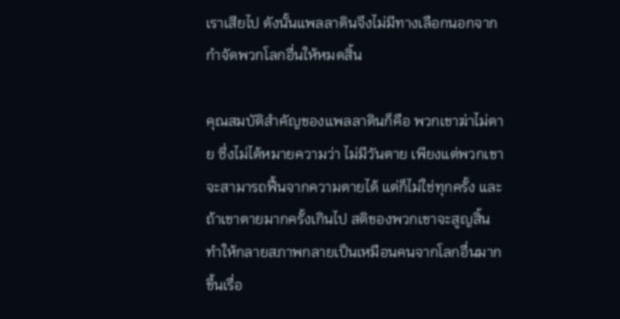เราเสียไป ดังนั้นแพลลาดินจึงไม่มีทางเลือกนอกจากกำจัดพวกโลกอื่นให้หมดสิ้น

คุณสมบัติสำคัญของแพลลาดินก็คือ พวกเขาฆ่าไม่ตาย ซึ่งไม่ได้หมายความว่า ไม่มีวันตาย เพียงแต่พวกเขาจะสามารถฟื้นจากความตายได้ แต่ก็ไม่ใช่ทุกครั้ง และถ้าเขาตายมากครั้งเกินไป สติของพวกเขาจะสูญสิ้น ทำให้กลายสภาพกลายเป็นเหมือนคนจากโลกอื่นมากขึ้นเรื่อ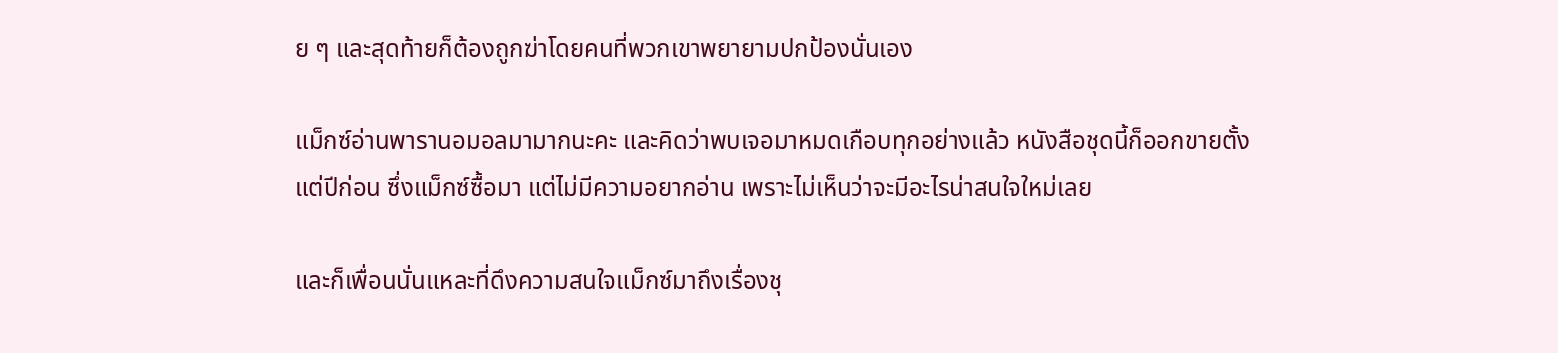ย ๆ และสุดท้ายก็ต้องถูกฆ่าโดยคนที่พวกเขาพยายามปกป้องนั่นเอง

แม็กซ์อ่านพารานอมอลมามากนะคะ และคิดว่าพบเจอมาหมดเกือบทุกอย่างแล้ว หนังสือชุดนี้ก็ออกขายตั้งแต่ปีก่อน ซึ่งแม็กซ์ซื้อมา แต่ไม่มีความอยากอ่าน เพราะไม่เห็นว่าจะมีอะไรน่าสนใจใหม่เลย

และก็เพื่อนนั่นแหละที่ดึงความสนใจแม็กซ์มาถึงเรื่องชุ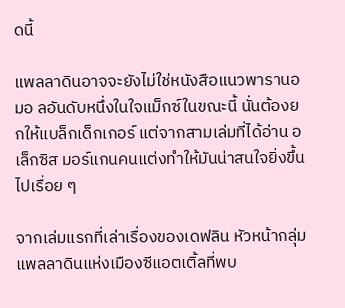ดนี้

แพลลาดินอาจจะยังไม่ใช่หนังสือแนวพารานอมอ ลอันดับหนึ่งในใจแม็กซ์ในขณะนี้ นั่นต้องยกให้แบล็กเด็กเกอร์ แต่จากสามเล่มที่ได้อ่าน อเล็กซิส มอร์แกนคนแต่งทำให้มันน่าสนใจยิ่งขึ้นไปเรื่อย ๆ

จากเล่มแรกที่เล่าเรื่องของเดฟลิน หัวหน้ากลุ่มแพลลาดินแห่งเมืองซีแอตเติ้ลที่พบ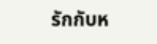รักกับห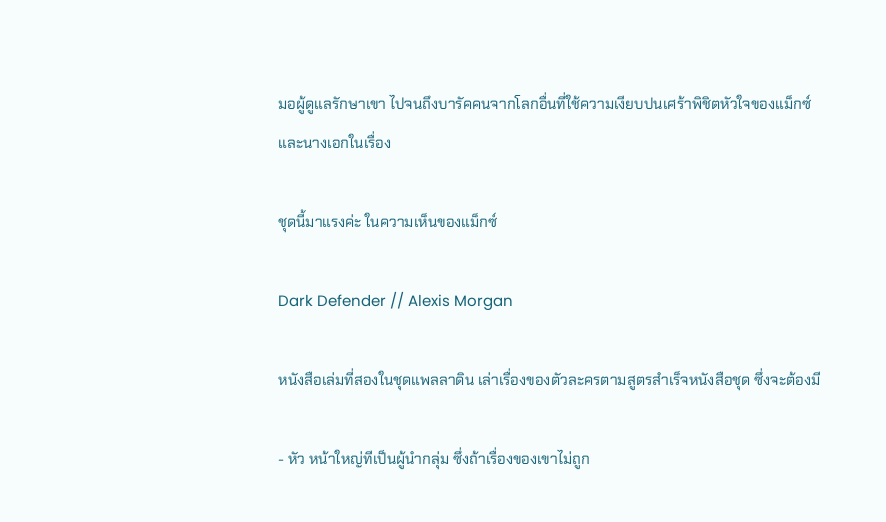มอผู้ดูแลรักษาเขา ไปจนถึงบารัคคนจากโลกอื่นที่ใช้ความเงียบปนเศร้าพิชิตหัวใจของแม็กซ์ และนางเอกในเรื่อง

ชุดนี้มาแรงค่ะ ในความเห็นของแม็กซ์

Dark Defender // Alexis Morgan

หนังสือเล่มที่สองในชุดแพลลาดิน เล่าเรื่องของตัวละครตามสูตรสำเร็จหนังสือชุด ซึ่งจะต้องมี

- หัว หน้าใหญ่ทีเป็นผู้นำกลุ่ม ซึ่งถ้าเรื่องของเขาไม่ถูก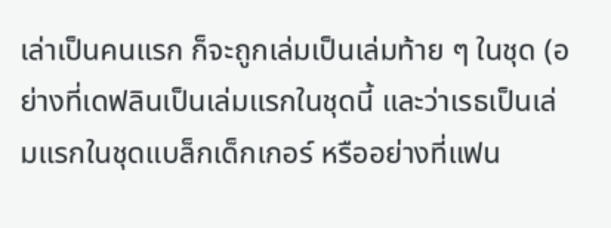เล่าเป็นคนแรก ก็จะถูกเล่มเป็นเล่มท้าย ๆ ในชุด (อย่างที่เดฟลินเป็นเล่มแรกในชุดนี้ และว่าเรธเป็นเล่มแรกในชุดแบล็กเด็กเกอร์ หรืออย่างที่แฟน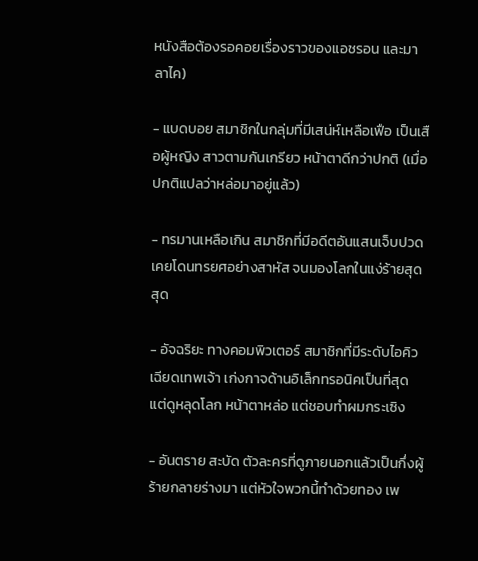หนังสือต้องรอคอยเรื่องราวของแอชรอน และมาลาไค)

- แบดบอย สมาชิกในกลุ่มที่มีเสน่ห์เหลือเฟือ เป็นเสือผู้หญิง สาวตามกันเกรียว หน้าตาดีกว่าปกติ (เมื่อปกติแปลว่าหล่อมาอยู่แล้ว)

- ทรมานเหลือเกิน สมาชิกที่มีอดีตอันแสนเจ็บปวด เคยโดนทรยศอย่างสาหัส จนมองโลกในแง่ร้ายสุดสุด

- อัจฉริยะ ทางคอมพิวเตอร์ สมาชิกที่มีระดับไอคิวเฉียดเทพเจ้า เก่งกาจด้านอิเล็กทรอนิคเป็นที่สุด แต่ดูหลุดโลก หน้าตาหล่อ แต่ชอบทำผมกระเซิง

- อันตราย สะบัด ตัวละครที่ดูภายนอกแล้วเป็นกึ่งผู้ร้ายกลายร่างมา แต่หัวใจพวกนี้ทำด้วยทอง เพ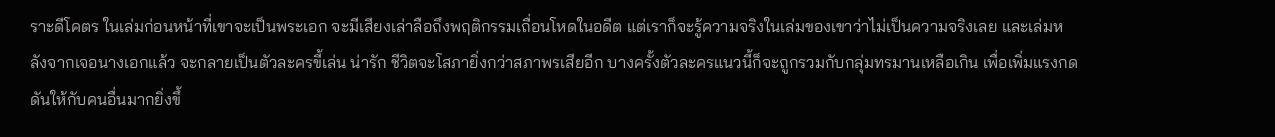ราะดีโคตร ในเล่มก่อนหน้าที่เขาจะเป็นพระเอก จะมีเสียงเล่าลือถึงพฤติกรรมเถื่อนโหดในอดีต แต่เราก็จะรู้ความจริงในเล่มของเขาว่าไม่เป็นความจริงเลย และเล่มหลังจากเจอนางเอกแล้ว จะกลายเป็นตัวละครขี้เล่น น่ารัก ชีวิตจะโสภายิ่งกว่าสภาพรเสียอีก บางครั้งตัวละครแนวนี้ก็จะถูกรวมกับกลุ่มทรมานเหลือเกิน เพื่อเพิ่มแรงกดดันให้กับคนอื่นมากยิ่งขึ้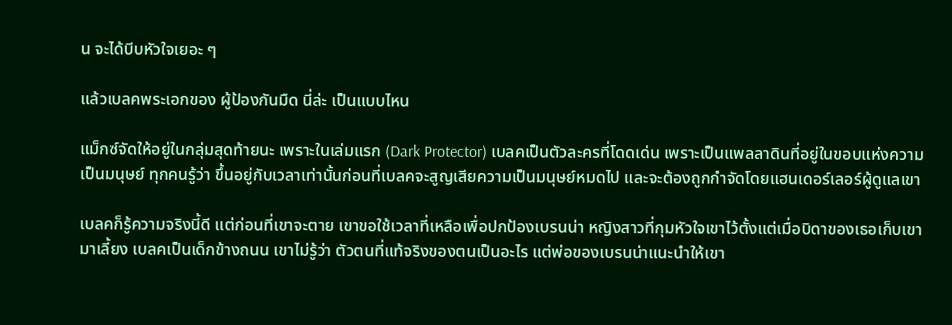น จะได้บีบหัวใจเยอะ ๆ

แล้วเบลคพระเอกของ ผู้ป้องกันมืด นี่ล่ะ เป็นแบบไหน

แม็กซ์จัดให้อยู่ในกลุ่มสุดท้ายนะ เพราะในเล่มแรก (Dark Protector) เบลคเป็นตัวละครที่โดดเด่น เพราะเป็นแพลลาดินที่อยู่ในขอบแห่งความเป็นมนุษย์ ทุกคนรู้ว่า ขึ้นอยู่กับเวลาเท่านั้นก่อนที่เบลคจะสูญเสียความเป็นมนุษย์หมดไป และจะต้องถูกกำจัดโดยแฮนเดอร์เลอร์ผู้ดูแลเขา

เบลคก็รู้ความจริงนี้ดี แต่ก่อนที่เขาจะตาย เขาขอใช้เวลาที่เหลือเพื่อปกป้องเบรนน่า หญิงสาวที่กุมหัวใจเขาไว้ตั้งแต่เมื่อบิดาของเธอเก็บเขามาเลี้ยง เบลคเป็นเด็กข้างถนน เขาไม่รู้ว่า ตัวตนที่แท้จริงของตนเป็นอะไร แต่พ่อของเบรนน่าแนะนำให้เขา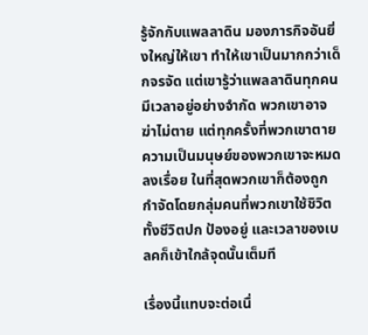รู้จักกับแพลลาดิน มองภารกิจอันยิ่งใหญ่ให้เขา ทำให้เขาเป็นมากกว่าเด็กจรจัด แต่เขารู้ว่าแพลลาดินทุกคนมีเวลาอยู่อย่างจำกัด พวกเขาอาจฆ่าไม่ตาย แต่ทุกครั้งที่พวกเขาตาย ความเป็นมนุษย์ของพวกเขาจะหมดลงเรื่อย ในที่สุดพวกเขาก็ต้องถูกกำจัดโดยกลุ่มคนที่พวกเขาใช้ชิวิตทั้งชีวิตปก ป้องอยู่ และเวลาของเบลคก็เข้าใกล้จุดนั้นเต็มที

เรื่องนี้แทบจะต่อเนื่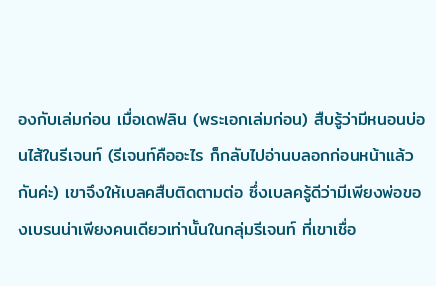องกับเล่มก่อน เมื่อเดฟลิน (พระเอกเล่มก่อน) สืบรู้ว่ามีหนอนบ่อนไส้ในรีเจนท์ (รีเจนท์คืออะไร ก็กลับไปอ่านบลอกก่อนหน้าแล้วกันค่ะ) เขาจึงให้เบลคสืบติดตามต่อ ซึ่งเบลครู้ดีว่ามีเพียงพ่อของเบรนน่าเพียงคนเดียวเท่านั้นในกลุ่มรีเจนท์ ที่เขาเชื่อ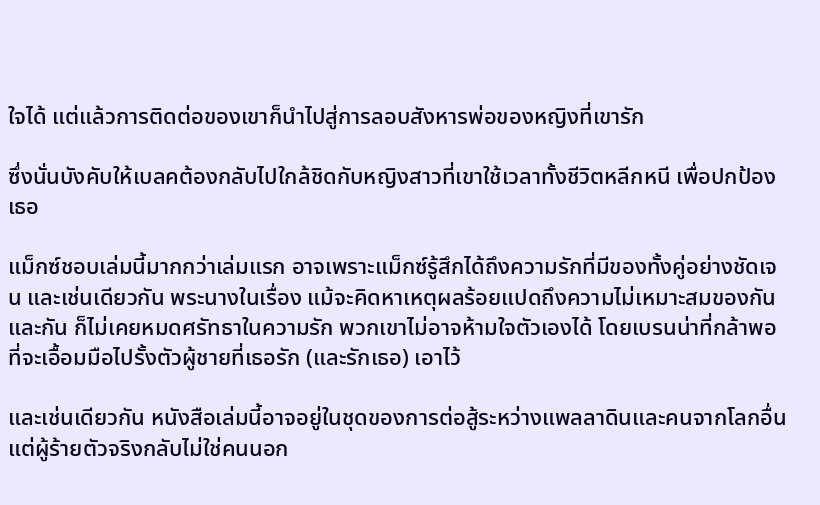ใจได้ แต่แล้วการติดต่อของเขาก็นำไปสู่การลอบสังหารพ่อของหญิงที่เขารัก

ซึ่งนั่นบังคับให้เบลคต้องกลับไปใกล้ชิดกับหญิงสาวที่เขาใช้เวลาทั้งชีวิตหลีกหนี เพื่อปกป้องเธอ

แม็กซ์ชอบเล่มนี้มากกว่าเล่มแรก อาจเพราะแม็กซ์รู้สึกได้ถึงความรักที่มีของทั้งคู่อย่างชัดเจน และเช่นเดียวกัน พระนางในเรื่อง แม้จะคิดหาเหตุผลร้อยแปดถึงความไม่เหมาะสมของกันและกัน ก็ไม่เคยหมดศรัทธาในความรัก พวกเขาไม่อาจห้ามใจตัวเองได้ โดยเบรนน่าที่กล้าพอที่จะเอื้อมมือไปรั้งตัวผู้ชายที่เธอรัก (และรักเธอ) เอาไว้

และเช่นเดียวกัน หนังสือเล่มนี้อาจอยู่ในชุดของการต่อสู้ระหว่างแพลลาดินและคนจากโลกอื่น แต่ผู้ร้ายตัวจริงกลับไม่ใช่คนนอก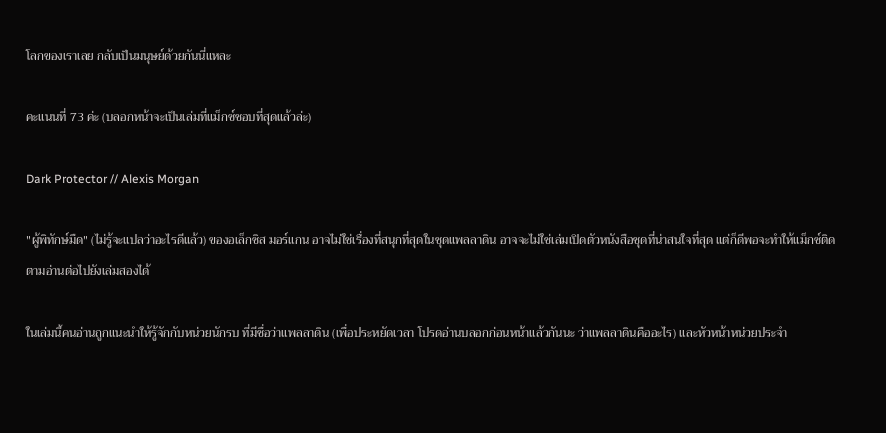โลกของเราเลย กลับเป็นมนุษย์ด้วยกันนี่แหละ

คะแนนที่ 73 ค่ะ (บลอกหน้าจะเป็นเล่มที่แม็กซ์ชอบที่สุดแล้วล่ะ)

Dark Protector // Alexis Morgan

"ผู้พิทักษ์มืด" (ไม่รู้จะแปลว่าอะไรดีแล้ว) ของอเล็กซิส มอร์แกน อาจไม่ใช่เรื่องที่สนุกที่สุดในชุดแพลลาดิน อาจจะไม่ใช่เล่มเปิดตัวหนังสือชุดที่น่าสนใจที่สุด แต่ก็ดีพอจะทำให้แม็กซ์ติดตามอ่านต่อไปยังเล่มสองได้

ในเล่มนี้คนอ่านถูกแนะนำให้รู้จักกับหน่วยนักรบ ที่มีชื่อว่าแพลลาดิน (เพื่อประหยัดเวลา โปรดอ่านบลอกก่อนหน้าแล้วกันนะ ว่าแพลลาดินคืออะไร) และหัวหน้าหน่วยประจำ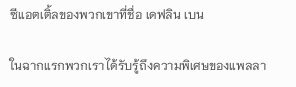ซีแอตเติ้ลของพวกเขาที่ชื่อ เดฟลิน เบน

ในฉากแรกพวกเราได้รับรู้ถึงความพิเศษของแพลลา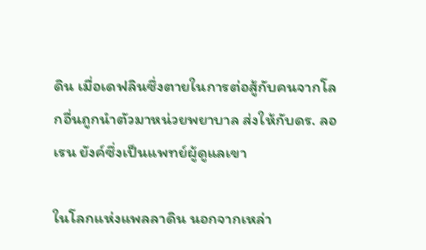ดิน เมื่อเดฟลินซึ่งตายในการต่อสู้กับคนจากโลกอื่นถูกนำตัวมาหน่วยพยาบาล ส่งให้กับดร. ลอเรน ยังค์ซึ่งเป็นแพทย์ผู้ดูแลเขา

ในโลกแห่งแพลลาดิน นอกจากเหล่า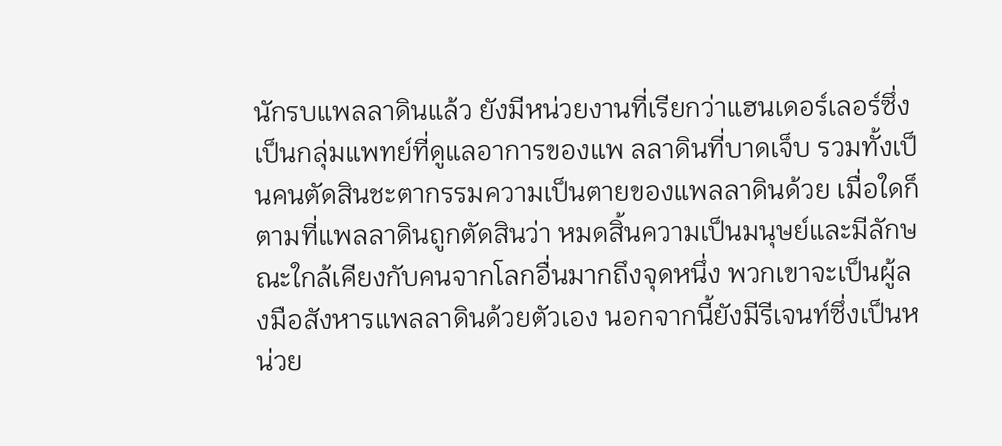นักรบแพลลาดินแล้ว ยังมีหน่วยงานที่เรียกว่าแฮนเดอร์เลอร์ซึ่งเป็นกลุ่มแพทย์ที่ดูแลอาการของแพ ลลาดินที่บาดเจ็บ รวมทั้งเป็นคนตัดสินชะตากรรมความเป็นตายของแพลลาดินด้วย เมื่อใดก็ตามที่แพลลาดินถูกตัดสินว่า หมดสิ้นความเป็นมนุษย์และมีลักษณะใกล้เคียงกับคนจากโลกอื่นมากถึงจุดหนึ่ง พวกเขาจะเป็นผู้ลงมือสังหารแพลลาดินด้วยตัวเอง นอกจากนี้ยังมีรีเจนท์ซึ่งเป็นหน่วย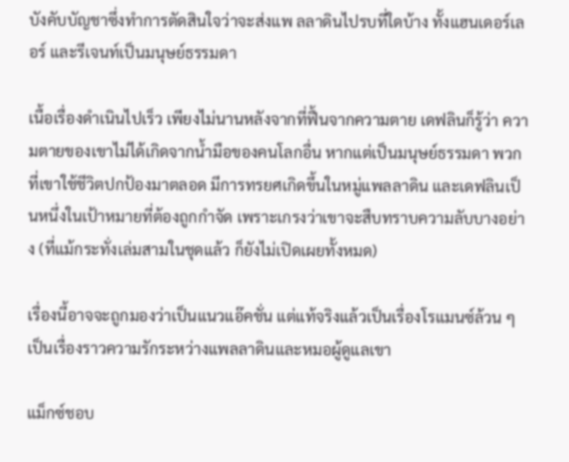บังคับบัญชาซึ่งทำการตัดสินใจว่าจะส่งแพ ลลาดินไปรบที่ใดบ้าง ทั้งแฮนเดอร์เลอร์ และรีเจนท์เป็นมนุษย์ธรรมดา

เนื้อเรื่องดำเนินไปเร็ว เพียงไม่นานหลังจากที่ฟื้นจากความตาย เดฟลินก็รู้ว่า ความตายของเขาไม่ได้เกิดจากน้ำมือของคนโลกอื่น หากแต่เป็นมนุษย์ธรรมดา พวกที่เขาใช้ชีวิตปกป้องมาตลอด มีการทรยศเกิดขึ้นในหมู่แพลลาดิน และเดฟลินเป็นหนึ่งในเป้าหมายที่ต้องถูกกำจัด เพราะเกรงว่าเขาจะสืบทราบความลับบางอย่าง (ที่แม้กระทั่งเล่มสามในชุดแล้ว ก็ยังไม่เปิดเผยทั้งหมด)

เรื่องนี้อาจจะถูกมองว่าเป็นแนวแอ๊คชั่น แต่แท้จริงแล้วเป็นเรื่องโรแมนซ์ล้วน ๆ เป็นเรื่องราวความรักระหว่างแพลลาดินและหมอผู้ดูแลเขา

แม็กซ์ชอบ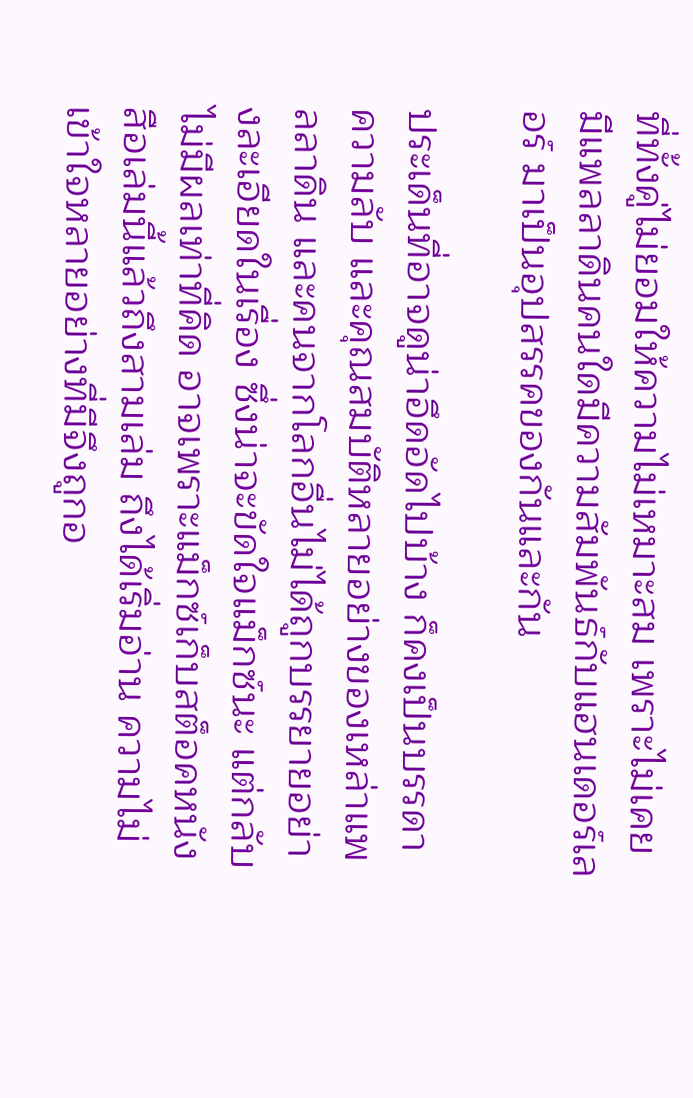ที่ทั้งคู่ไม่ยอมให้ความไม่เหมาะสม เพราะไม่เคยมีแพลลาดินคนใดมีความสัมพันธ์กับแฮนเดอร์เลอร์ มาเป็นอุปสรรคของกันและกัน

ประเด็นที่อาจดูน่าอึดอัดไปบ้าง ก็คงเป็นบรรดาความลับ และคุณสมบัติหลายอย่างของเหล่าแพลลาดิน และคนจากโลกอื่นไม่ได้ถูกบรรยายอย่างละเอียดในเรื่อง ซึ่งน่าจะขัดใจแม็กซ์นะ แต่กลับไม่มีผลเท่าที่คิด อาจเพราะแม็กซ์เก็บสต็อคหนังสือเล่มนี้แล้วถึงสามเล่ม ถึงได้เริ่มอ่าน ความไม่เข้าใจหลายอย่างที่มีจึงถูกอ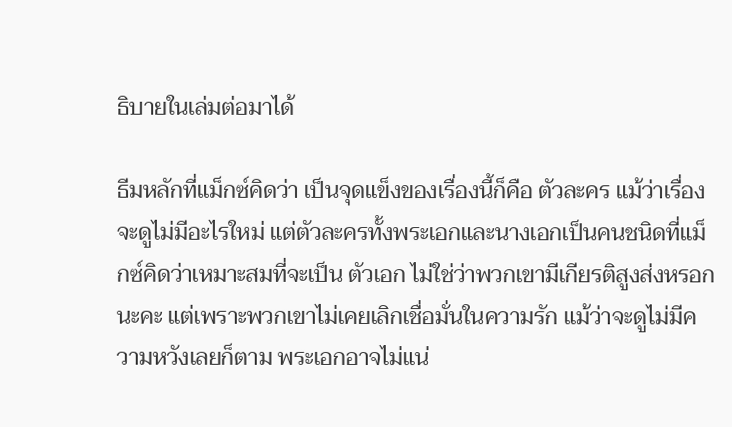ธิบายในเล่มต่อมาได้

ธีมหลักที่แม็กซ์คิดว่า เป็นจุดแข็งของเรื่องนี้ก็คือ ตัวละคร แม้ว่าเรื่องจะดูไม่มีอะไรใหม่ แต่ตัวละครทั้งพระเอกและนางเอกเป็นคนชนิดที่แม็กซ์คิดว่าเหมาะสมที่จะเป็น ตัวเอก ไม่ใช่ว่าพวกเขามีเกียรติสูงส่งหรอกนะคะ แต่เพราะพวกเขาไม่เคยเลิกเชื่อมั่นในความรัก แม้ว่าจะดูไม่มีความหวังเลยก็ตาม พระเอกอาจไม่แน่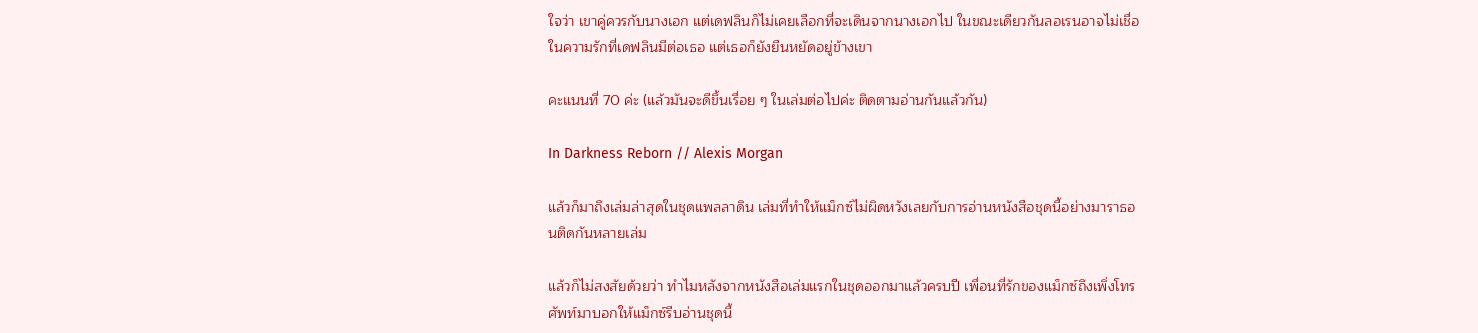ใจว่า เขาคู่ควรกับนางเอก แต่เดฟลินก็ไม่เคยเลือกที่จะเดินจากนางเอกไป ในขณะเดียวกันลอเรนอาจไม่เชื่อในความรักที่เดฟลินมีต่อเธอ แต่เธอก็ยังยืนหยัดอยู่ข้างเขา

คะแนนที่ 70 ค่ะ (แล้วมันจะดีขึ้นเรื่อย ๆ ในเล่มต่อไปค่ะ ติดตามอ่านกันแล้วกัน)

In Darkness Reborn // Alexis Morgan

แล้วก็มาถึงเล่มล่าสุดในชุดแพลลาดิน เล่มที่ทำให้แม็กซ์ไม่ผิดหวังเลยกับการอ่านหนังสือชุดนี้อย่างมาราธอนติดกันหลายเล่ม

แล้วก็ไม่สงสัยด้วยว่า ทำไมหลังจากหนังสือเล่มแรกในชุดออกมาแล้วครบปี เพื่อนที่รักของแม็กซ์ถึงเพิ่งโทรศัพท์มาบอกให้แม็กซ์รีบอ่านชุดนี้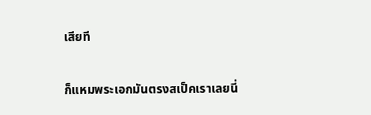เสียที

ก็แหมพระเอกมันตรงสเป็คเราเลยนี่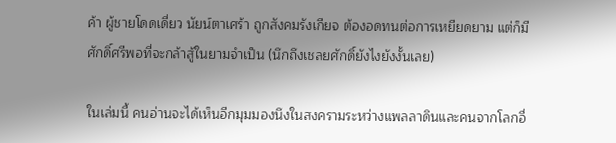ค้า ผู้ชายโดดเดี่ยว นัยน์ตาเศร้า ถูกสังคมรังเกียจ ต้องอดทนต่อการเหยียดยาม แต่ก็มีศักดิ์ศรีพอที่จะกล้าสู้ในยามจำเป็น (นึกถึงเชลยศักดิ์ยังไงยังงั้นเลย)

ในเล่มนี้ คนอ่านจะได้เห็นอีกมุมมองนึงในสงครามระหว่างแพลลาดินและคนจากโลกอื่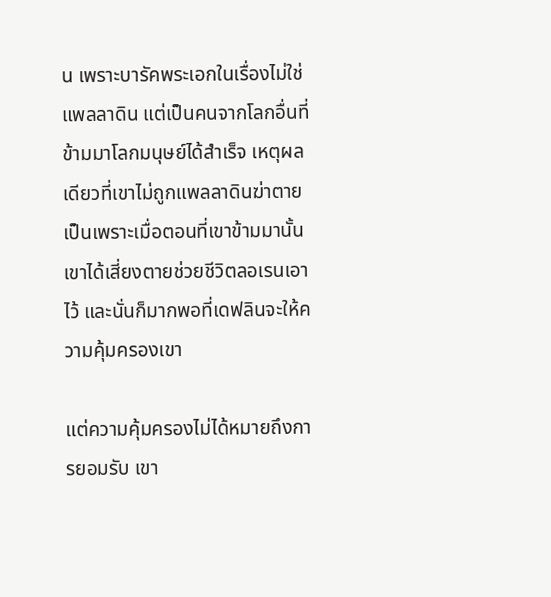น เพราะบารัคพระเอกในเรื่องไม่ใช่แพลลาดิน แต่เป็นคนจากโลกอื่นที่ข้ามมาโลกมนุษย์ได้สำเร็จ เหตุผลเดียวที่เขาไม่ถูกแพลลาดินฆ่าตาย เป็นเพราะเมื่อตอนที่เขาข้ามมานั้น เขาได้เสี่ยงตายช่วยชีวิตลอเรนเอาไว้ และนั่นก็มากพอที่เดฟลินจะให้ความคุ้มครองเขา

แต่ความคุ้มครองไม่ได้หมายถึงการยอมรับ เขา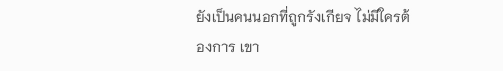ยังเป็นคนนอกที่ถูกรังเกียจ ไม่มีใครต้องการ เขา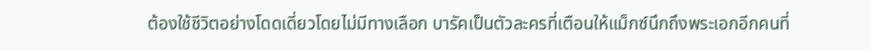ต้องใช้ชีวิตอย่างโดดเดี่ยวโดยไม่มีทางเลือก บารัคเป็นตัวละครที่เตือนให้แม็กซ์นึกถึงพระเอกอีกคนที่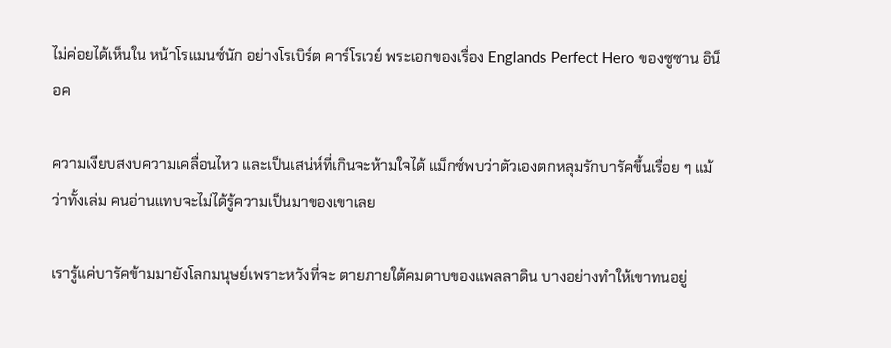ไม่ค่อยได้เห็นใน หน้าโรแมนซ์นัก อย่างโรเบิร์ต คาร์โรเวย์ พระเอกของเรื่อง Englands Perfect Hero ของซูซาน อิน็อค

ความเงียบสงบความเคลื่อนไหว และเป็นเสน่ห์ที่เกินจะห้ามใจได้ แม็กซ์พบว่าตัวเองตกหลุมรักบารัคขึ้นเรื่อย ๆ แม้ว่าทั้งเล่ม คนอ่านแทบจะไม่ได้รู้ความเป็นมาของเขาเลย

เรารู้แค่บารัคข้ามมายังโลกมนุษย์เพราะหวังที่จะ ตายภายใต้คมดาบของแพลลาดิน บางอย่างทำให้เขาทนอยู่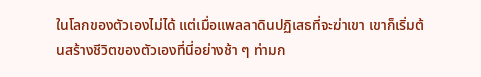ในโลกของตัวเองไม่ได้ แต่เมื่อแพลลาดินปฏิเสธที่จะฆ่าเขา เขาก็เริ่มต้นสร้างชีวิตของตัวเองที่นี่อย่างช้า ๆ ท่ามก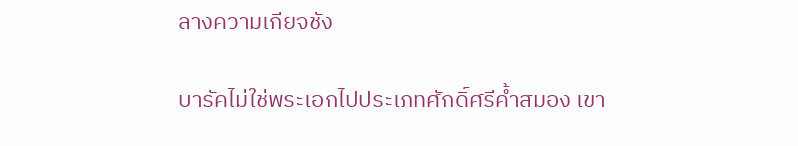ลางความเกียจชัง

บารัคไม่ใช่พระเอกไปประเภทศักดิ์ศรีค้ำสมอง เขา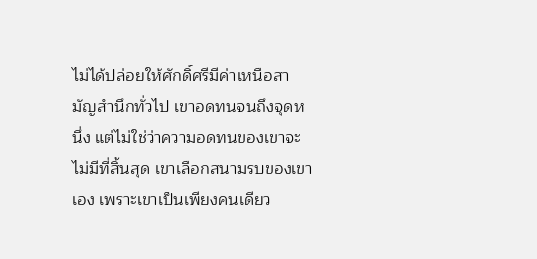ไม่ได้ปล่อยให้ศักดิ์ศรีมีค่าเหนือสามัญสำนึกทั่วไป เขาอดทนจนถึงจุดหนึ่ง แต่ไม่ใช่ว่าความอดทนของเขาจะไม่มีที่สิ้นสุด เขาเลือกสนามรบของเขาเอง เพราะเขาเป็นเพียงคนเดียว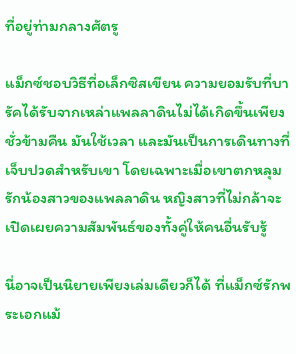ที่อยู่ท่ามกลางศัตรู

แม็กซ์ชอบวิธีที่อเล็กซิสเขียน ความยอมรับที่บารัคได้รับจากเหล่าแพลลาดินไม่ได้เกิดขึ้นเพียงชั่วข้ามคืน มันใช้เวลา และมันเป็นการเดินทางที่เจ็บปวดสำหรับเขา โดยเฉพาะเมื่อเขาตกหลุมรักน้องสาวของแพลลาดิน หญิงสาวที่ไม่กล้าจะเปิดเผยความสัมพันธ์ของทั้งคู่ให้คนอื่นรับรู้

นี่อาจเป็นนิยายเพียงเล่มเดียวก็ได้ ที่แม็กซ์รักพระเอกแม้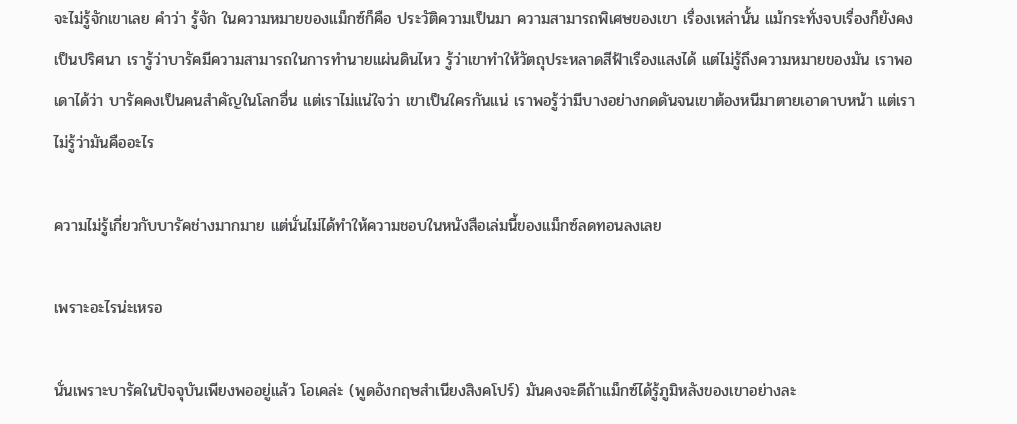จะไม่รู้จักเขาเลย คำว่า รู้จัก ในความหมายของแม็กซ์ก็คือ ประวัติความเป็นมา ความสามารถพิเศษของเขา เรื่องเหล่านั้น แม้กระทั่งจบเรื่องก็ยังคงเป็นปริศนา เรารู้ว่าบารัคมีความสามารถในการทำนายแผ่นดินไหว รู้ว่าเขาทำให้วัตถุประหลาดสีฟ้าเรืองแสงได้ แต่ไม่รู้ถึงความหมายของมัน เราพอเดาได้ว่า บารัคคงเป็นคนสำคัญในโลกอื่น แต่เราไม่แน่ใจว่า เขาเป็นใครกันแน่ เราพอรู้ว่ามีบางอย่างกดดันจนเขาต้องหนีมาตายเอาดาบหน้า แต่เราไม่รู้ว่ามันคืออะไร

ความไม่รู้เกี่ยวกับบารัคช่างมากมาย แต่นั่นไม่ได้ทำให้ความชอบในหนังสือเล่มนี้ของแม็กซ์ลดทอนลงเลย

เพราะอะไรน่ะเหรอ

นั่นเพราะบารัคในปัจจุบันเพียงพออยู่แล้ว โอเคล่ะ (พูดอังกฤษสำเนียงสิงคโปร์) มันคงจะดีถ้าแม็กซ์ได้รู้ภูมิหลังของเขาอย่างละ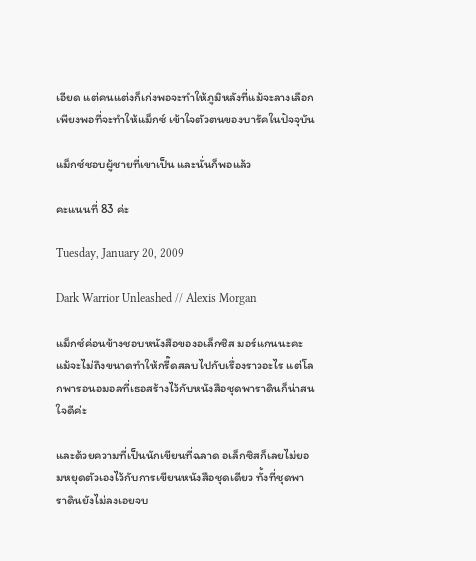เอียด แต่คนแต่งก็เก่งพอจะทำให้ภูมิหลังที่แม้จะลางเลือกเพียงพอที่จะทำให้แม็กซ์ เข้าใจตัวตนของบารัคในปัจจุบัน

แม็กซ์ชอบผู้ชายที่เขาเป็น และนั่นก็พอแล้ว

คะแนนที่ 83 ค่ะ

Tuesday, January 20, 2009

Dark Warrior Unleashed // Alexis Morgan

แม็กซ์ค่อนข้างชอบหนังสือของอเล็กซิส มอร์แกนนะคะ แม้จะไม่ถึงขนาดทำให้กรี๊ดสลบไปกับเรื่องราวอะไร แต่โลกพารอนอมอลที่เธอสร้างไว้กับหนังสือชุดพาราดินก็น่าสนใจดีค่ะ

และด้วยความที่เป็นนักเขียนที่ฉลาด อเล็กซิสก็เลยไม่ยอมหยุดตัวเองไว้กับการเขียนหนังสือชุดเดียว ทั้งที่ชุดพาราดินยังไม่ลงเอยจบ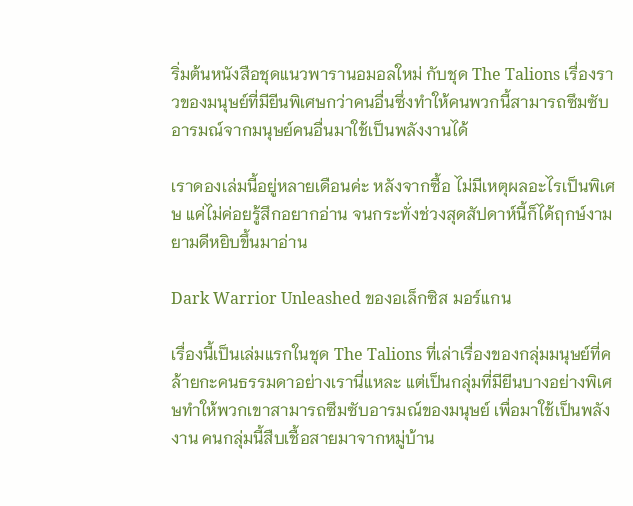ริ่มต้นหนังสือชุดแนวพารานอมอลใหม่ กับชุด The Talions เรื่องราวของมนุษย์ที่มียีนพิเศษกว่าคนอื่นซึ่งทำให้คนพวกนี้สามารถซึมซับ อารมณ์จากมนุษย์คนอื่นมาใช้เป็นพลังงานได้

เราดองเล่มนี้อยู่หลายเดือนค่ะ หลังจากซื้อ ไม่มีเหตุผลอะไรเป็นพิเศษ แค่ไม่ค่อยรู้สึกอยากอ่าน จนกระทั่งช่วงสุดสัปดาห์นี้ก็ได้ฤกษ์งามยามดีหยิบขึ้นมาอ่าน

Dark Warrior Unleashed ของอเล็กซิส มอร์แกน

เรื่องนี้เป็นเล่มแรกในชุด The Talions ที่เล่าเรื่องของกลุ่มมนุษย์ที่คล้ายกะคนธรรมดาอย่างเรานี่แหละ แต่เป็นกลุ่มที่มียีนบางอย่างพิเศษทำให้พวกเขาสามารถซึมซับอารมณ์ของมนุษย์ เพื่อมาใช้เป็นพลังงาน คนกลุ่มนี้สืบเชื้อสายมาจากหมู่บ้าน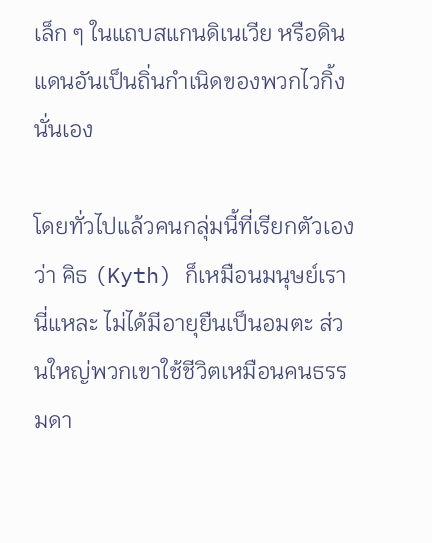เล็ก ๆ ในแถบสแกนดิเนเวีย หรือดินแดนอันเป็นถิ่นกำเนิดของพวกไวกิ้งนั่นเอง

โดยทั่วไปแล้วคนกลุ่มนี้ที่เรียกตัวเองว่า คิธ (Kyth) ก็เหมือนมนุษย์เรานี่แหละ ไม่ได้มีอายุยืนเป็นอมตะ ส่วนใหญ่พวกเขาใช้ชีวิตเหมือนคนธรรมดา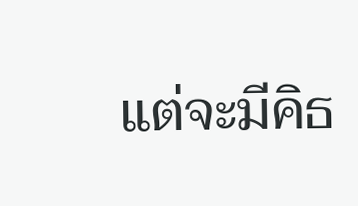แต่จะมีคิธ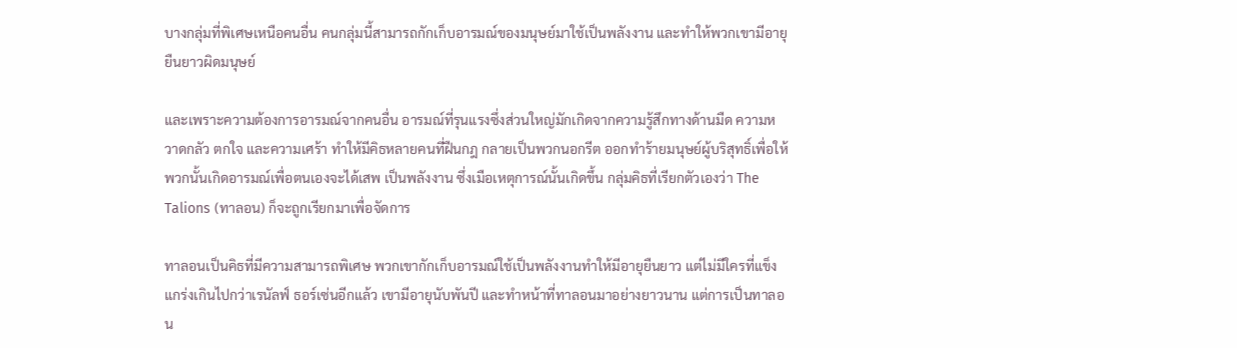บางกลุ่มที่พิเศษเหนือคนอื่น คนกลุ่มนี้สามารถกักเก็บอารมณ์ของมนุษย์มาใช้เป็นพลังงาน และทำให้พวกเขามีอายุยืนยาวผิดมนุษย์

และเพราะความต้องการอารมณ์จากคนอื่น อารมณ์ที่รุนแรงซึ่งส่วนใหญ่มักเกิดจากความรู้สึกทางด้านมืด ความหวาดกลัว ตกใจ และความเศร้า ทำให้มีคิธหลายคนที่ฝืนกฎ กลายเป็นพวกนอกรีต ออกทำร้ายมนุษย์ผู้บริสุทธิ์เพื่อให้พวกนั้นเกิดอารมณ์เพื่อตนเองจะได้เสพ เป็นพลังงาน ซึ่งเมือเหตุการณ์นั้นเกิดขึ้น กลุ่มคิธที่เรียกตัวเองว่า The Talions (ทาลอน) ก็จะถูกเรียกมาเพื่อจัดการ

ทาลอนเป็นคิธที่มีความสามารถพิเศษ พวกเขากักเก็บอารมณ์ใช้เป็นพลังงานทำให้มีอายุยืนยาว แต่ไม่มีใครที่แข็งแกร่งเกินไปกว่าเรนัลฟ์ ธอร์เซ่นอีกแล้ว เขามีอายุนับพันปี และทำหน้าที่ทาลอนมาอย่างยาวนาน แต่การเป็นทาลอน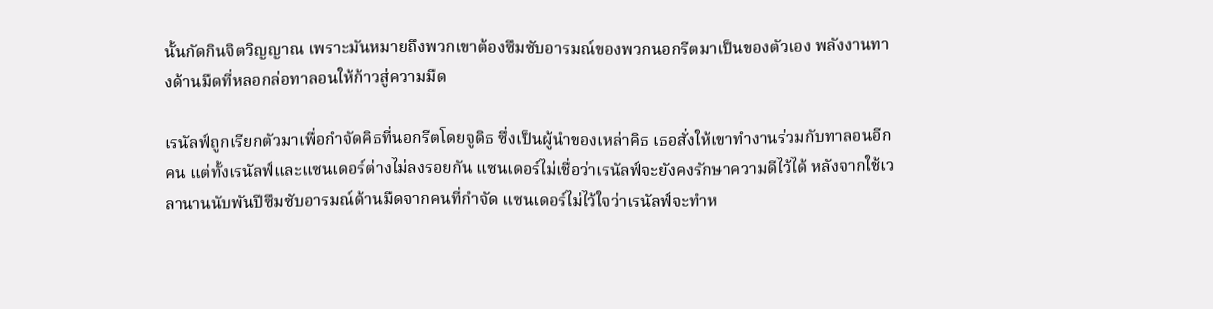นั้นกัดกินจิตวิญญาณ เพราะมันหมายถึงพวกเขาต้องซึมซับอารมณ์ของพวกนอกรีตมาเป็นของตัวเอง พลังงานทางด้านมืดที่หลอกล่อทาลอนให้ก้าวสู่ความมืด

เรนัลฟ์ถูกเรียกตัวมาเพื่อกำจัดคิธที่นอกรีตโดยจูดิธ ซึ่งเป็นผู้นำของเหล่าคิธ เธอสั่งให้เขาทำงานร่วมกับทาลอนอีกคน แต่ทั้งเรนัลฟ์และแซนเดอร์ต่างไม่ลงรอยกัน แซนเดอร์ไม่เชื่อว่าเรนัลฟ์จะยังคงรักษาความดีไว้ได้ หลังจากใช้เวลานานนับพันปีซึมซับอารมณ์ด้านมืดจากคนที่กำจัด แซนเดอร์ไม่ไว้ใจว่าเรนัลฟ์จะทำห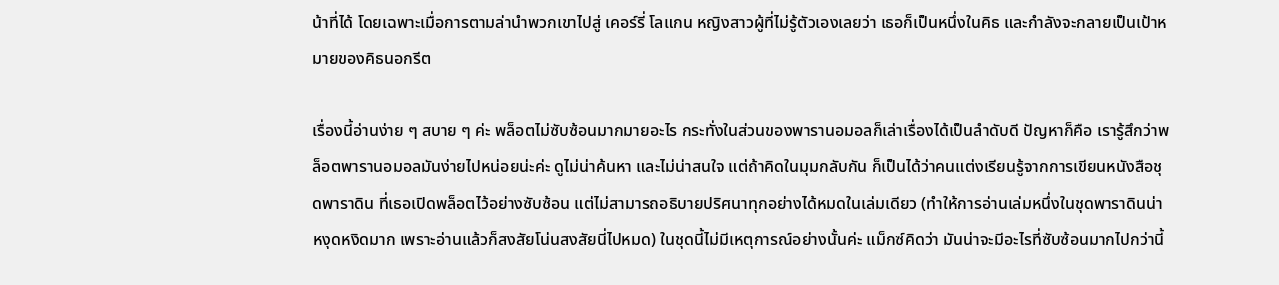น้าที่ได้ โดยเฉพาะเมื่อการตามล่านำพวกเขาไปสู่ เคอร์รี่ โลแกน หญิงสาวผู้ที่ไม่รู้ตัวเองเลยว่า เธอก็เป็นหนึ่งในคิธ และกำลังจะกลายเป็นเป้าหมายของคิธนอกรีต

เรื่องนี้อ่านง่าย ๆ สบาย ๆ ค่ะ พล็อตไม่ซับซ้อนมากมายอะไร กระทั่งในส่วนของพารานอมอลก็เล่าเรื่องได้เป็นลำดับดี ปัญหาก็คือ เรารู้สึกว่าพล็อตพารานอมอลมันง่ายไปหน่อยน่ะค่ะ ดูไม่น่าค้นหา และไม่น่าสนใจ แต่ถ้าคิดในมุมกลับกัน ก็เป็นได้ว่าคนแต่งเรียนรู้จากการเขียนหนังสือชุดพาราดิน ที่เธอเปิดพล็อตไว้อย่างซับซ้อน แต่ไม่สามารถอธิบายปริศนาทุกอย่างได้หมดในเล่มเดียว (ทำให้การอ่านเล่มหนึ่งในชุดพาราดินน่าหงุดหงิดมาก เพราะอ่านแล้วก็สงสัยโน่นสงสัยนี่ไปหมด) ในชุดนี้ไม่มีเหตุการณ์อย่างนั้นค่ะ แม็กซ์คิดว่า มันน่าจะมีอะไรที่ซับซ้อนมากไปกว่านี้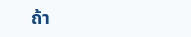ถ้า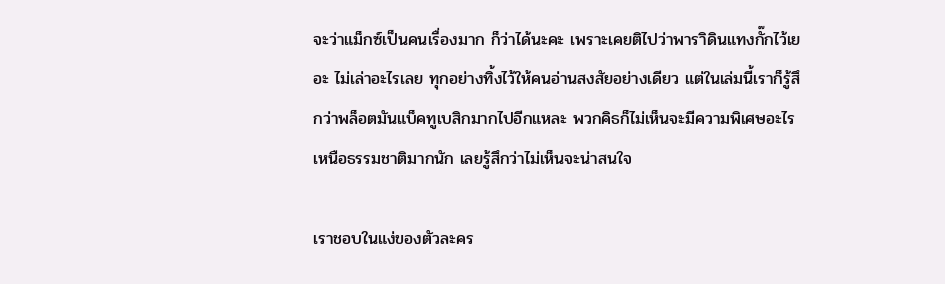จะว่าแม็กซ์เป็นคนเรื่องมาก ก็ว่าได้นะคะ เพราะเคยติไปว่าพาราิดินแทงกั๊กไว้เยอะ ไม่เล่าอะไรเลย ทุกอย่างทิ้งไว้ให้คนอ่านสงสัยอย่างเดียว แต่ในเล่มนี้เราก็รู้สึกว่าพล็อตมันแบ็คทูเบสิกมากไปอีกแหละ พวกคิธก็ไม่เห็นจะมีความพิเศษอะไรเหนือธรรมชาติมากนัก เลยรู้สึกว่าไม่เห็นจะน่าสนใจ

เราชอบในแง่ของตัวละคร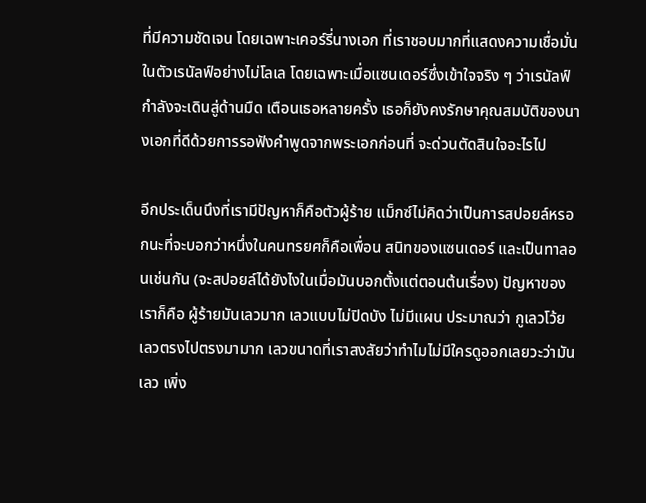ที่มีความชัดเจน โดยเฉพาะเคอร์รี่นางเอก ที่เราชอบมากที่แสดงความเชื่อมั่นในตัวเรนัลฟ์อย่างไม่โลเล โดยเฉพาะเมื่อแซนเดอร์ซึ่งเข้าใจจริง ๆ ว่าเรนัลฟ์กำลังจะเดินสู่ด้านมืด เตือนเธอหลายครั้ง เธอก็ยังคงรักษาคุณสมบัติของนางเอกที่ดีด้วยการรอฟังคำพูดจากพระเอกก่อนที่ จะด่วนตัดสินใจอะไรไป

อีกประเด็นนึงที่เรามีปัญหาก็คือตัวผู้ร้าย แม็กซ์ไม่คิดว่าเป็นการสปอยล์หรอกนะที่จะบอกว่าหนึ่งในคนทรยศก็คือเพื่อน สนิทของแซนเดอร์ และเป็นทาลอนเช่นกัน (จะสปอยล์ได้ยังไงในเมื่อมันบอกตั้งแต่ตอนต้นเรื่อง) ปัญหาของเราก็คือ ผู้ร้ายมันเลวมาก เลวแบบไม่ปิดบัง ไม่มีแผน ประมาณว่า กูเลวโว้ย เลวตรงไปตรงมามาก เลวขนาดที่เราสงสัยว่าทำไมไม่มีใครดูออกเลยวะว่ามันเลว เพิ่ง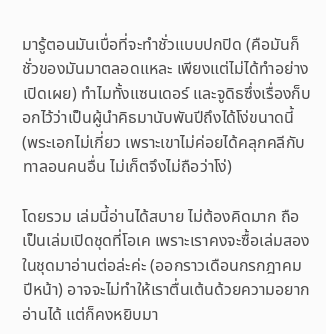มารู้ตอนมันเบื่อที่จะทำชั่วแบบปกปิด (คือมันก็ชั่วของมันมาตลอดแหละ เพียงแต่ไม่ได้ทำอย่างเปิดเผย) ทำไมทั้งแซนเดอร์ และจูดิธซึ่งเรื่องก็บอกไว้ว่าเป็นผู้นำคิธมานับพันปีถึงได้โง่ขนาดนี้ (พระเอกไม่เกี่ยว เพราะเขาไม่ค่อยได้คลุกคลีกับทาลอนคนอื่น ไม่เก็ตจึงไม่ถือว่าโง่)

โดยรวม เล่มนี้อ่านได้สบาย ไม่ต้องคิดมาก ถือเป็นเล่มเปิดชุดที่โอเค เพราะเราคงจะซื้อเล่มสองในชุดมาอ่านต่อล่ะค่ะ (ออกราวเดือนกรกฎาคมปีหน้า) อาจจะไม่ทำให้เราตื่นเต้นด้วยความอยากอ่านได้ แต่ก็คงหยิบมา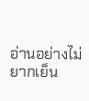อ่านอย่างไม่ยากเย็น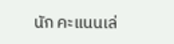นัก คะแนนเล่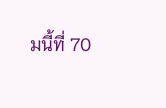มนี้ที่ 70